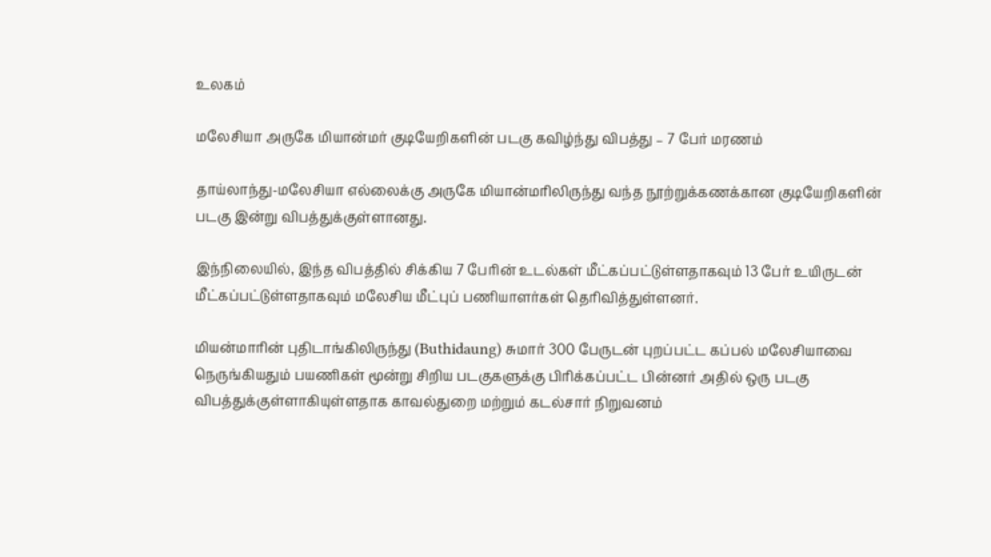உலகம்

மலேசியா அருகே மியான்மர் குடியேறிகளின் படகு கவிழ்ந்து விபத்து – 7 பேர் மரணம்

தாய்லாந்து-மலேசியா எல்லைக்கு அருகே மியான்மரிலிருந்து வந்த நூற்றுக்கணக்கான குடியேறிகளின் படகு இன்று விபத்துக்குள்ளானது.

இந்நிலையில், இந்த விபத்தில் சிக்கிய 7 பேரின் உடல்கள் மீட்கப்பட்டுள்ளதாகவும் 13 பேர் உயிருடன் மீட்கப்பட்டுள்ளதாகவும் மலேசிய மீட்புப் பணியாளர்கள் தெரிவித்துள்ளனர்.

மியன்மாரின் புதிடாங்கிலிருந்து (Buthidaung) சுமார் 300 பேருடன் புறப்பட்ட கப்பல் மலேசியாவை நெருங்கியதும் பயணிகள் மூன்று சிறிய படகுகளுக்கு பிரிக்கப்பட்ட பின்னர் அதில் ஒரு படகு விபத்துக்குள்ளாகியுள்ளதாக காவல்துறை மற்றும் கடல்சார் நிறுவனம்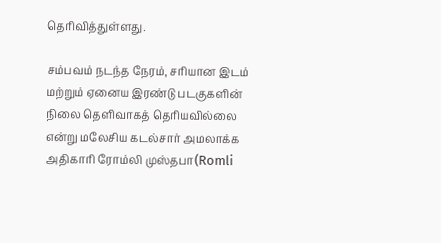தெரிவித்துள்ளது.

சம்பவம் நடந்த நேரம், சரியான இடம் மற்றும் ஏனைய இரண்டு படகுகளின் நிலை தெளிவாகத் தெரியவில்லை என்று மலேசிய கடல்சார் அமலாக்க அதிகாரி ரோம்லி முஸ்தபா(Romli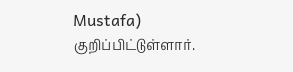Mustafa) குறிப்பிட்டுள்ளார்.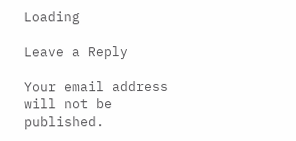Loading

Leave a Reply

Your email address will not be published.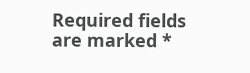Required fields are marked *